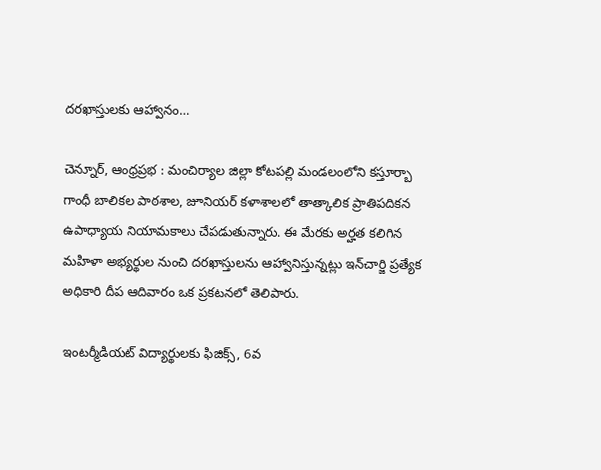దరఖాస్తులకు ఆహ్వానం…

చెన్నూర్, ఆంధ్రప్రభ : మంచిర్యాల జిల్లా కోటపల్లి మండలంలోని కస్తూర్బా గాంధీ బాలికల పాఠశాల, జూనియర్ కళాశాలలో తాత్కాలిక ప్రాతిపదికన ఉపాధ్యాయ నియామకాలు చేపడుతున్నారు. ఈ మేరకు అర్హత కలిగిన మహిళా అభ్యర్థుల నుంచి దరఖాస్తులను ఆహ్వానిస్తున్నట్లు ఇన్‌చార్జి ప్రత్యేక అధికారి దీప ఆదివారం ఒక ప్రకటనలో తెలిపారు.

ఇంటర్మీడియట్ విద్యార్థులకు ఫిజిక్స్, 6వ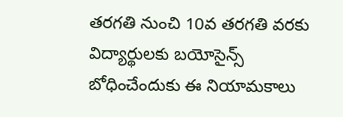తరగతి నుంచి 10వ తరగతి వరకు విద్యార్థులకు బయోసైన్స్ బోధించేందుకు ఈ నియామకాలు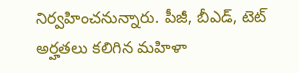నిర్వహించనున్నారు. పీజీ, బీఎడ్, టెట్ అర్హతలు కలిగిన మహిళా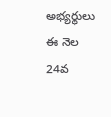అభ్యర్థులు ఈ నెల 24వ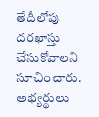తేదీలోపు దరఖాస్తు చేసుకోవాలని సూచించారు. అభ్యర్థులు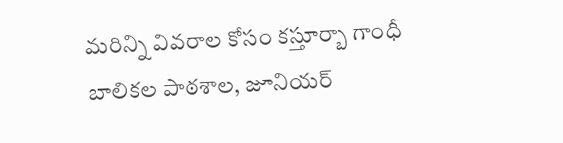మరిన్ని వివరాల కోసం కస్తూర్బా గాంధీ బాలికల పాఠశాల, జూనియర్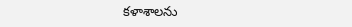కళాశాలను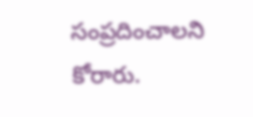సంప్రదించాలని కోరారు.